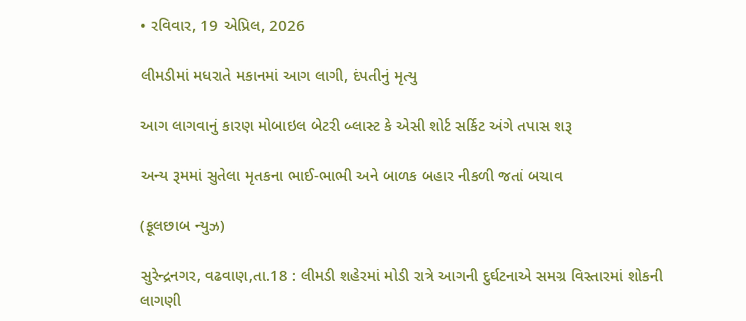• રવિવાર, 19 એપ્રિલ, 2026

લીમડીમાં મધરાતે મકાનમાં આગ લાગી, દંપતીનું મૃત્યુ

આગ લાગવાનું કારણ મોબાઇલ બેટરી બ્લાસ્ટ કે એસી શોર્ટ સર્કિટ અંગે તપાસ શરૂ

અન્ય રૂમમાં સુતેલા મૃતકના ભાઈ-ભાભી અને બાળક બહાર નીકળી જતાં બચાવ

(ફૂલછાબ ન્યુઝ)

સુરેન્દ્રનગર, વઢવાણ,તા.18 : લીમડી શહેરમાં મોડી રાત્રે આગની દુર્ઘટનાએ સમગ્ર વિસ્તારમાં શોકની લાગણી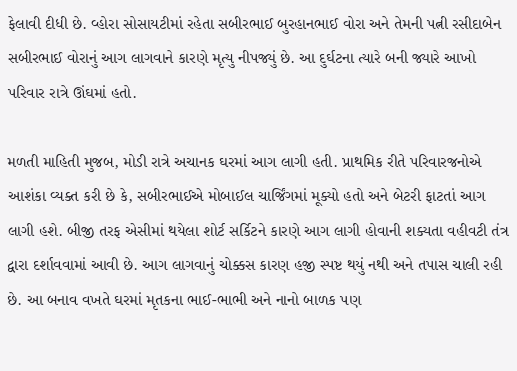ફેલાવી દીધી છે. વ્હોરા સોસાયટીમાં રહેતા સબીરભાઈ બુરહાનભાઈ વોરા અને તેમની પત્ની રસીદાબેન સબીરભાઈ વોરાનું આગ લાગવાને કારણે મૃત્યુ નીપજ્યું છે. આ દુર્ઘટના ત્યારે બની જ્યારે આખો પરિવાર રાત્રે ઊંઘમાં હતો.

મળતી માહિતી મુજબ, મોડી રાત્રે અચાનક ઘરમાં આગ લાગી હતી. પ્રાથમિક રીતે પરિવારજનોએ આશંકા વ્યક્ત કરી છે કે, સબીરભાઈએ મોબાઈલ ચાર્જિંગમાં મૂક્યો હતો અને બેટરી ફાટતાં આગ લાગી હશે. બીજી તરફ એસીમાં થયેલા શોર્ટ સર્કિટને કારણે આગ લાગી હોવાની શક્યતા વહીવટી તંત્ર દ્વારા દર્શાવવામાં આવી છે. આગ લાગવાનું ચોક્કસ કારણ હજી સ્પષ્ટ થયું નથી અને તપાસ ચાલી રહી છે. આ બનાવ વખતે ઘરમાં મૃતકના ભાઈ-ભાભી અને નાનો બાળક પણ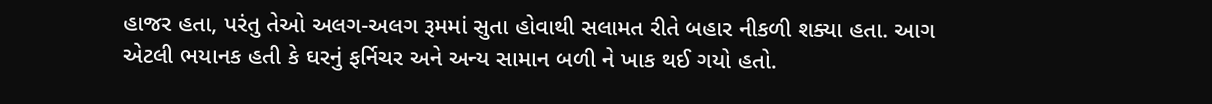હાજર હતા, પરંતુ તેઓ અલગ-અલગ રૂમમાં સુતા હોવાથી સલામત રીતે બહાર નીકળી શક્યા હતા. આગ એટલી ભયાનક હતી કે ઘરનું ફર્નિચર અને અન્ય સામાન બળી ને ખાક થઈ ગયો હતો.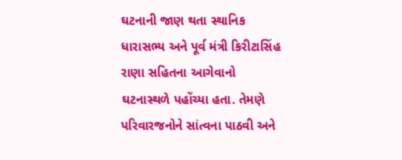ઘટનાની જાણ થતા સ્થાનિક ધારાસભ્ય અને પૂર્વ મંત્રી કિરીટાસિંહ રાણા સહિતના આગેવાનો ઘટનાસ્થળે પહોંચ્યા હતા. તેમણે પરિવારજનોને સાંત્વના પાઠવી અને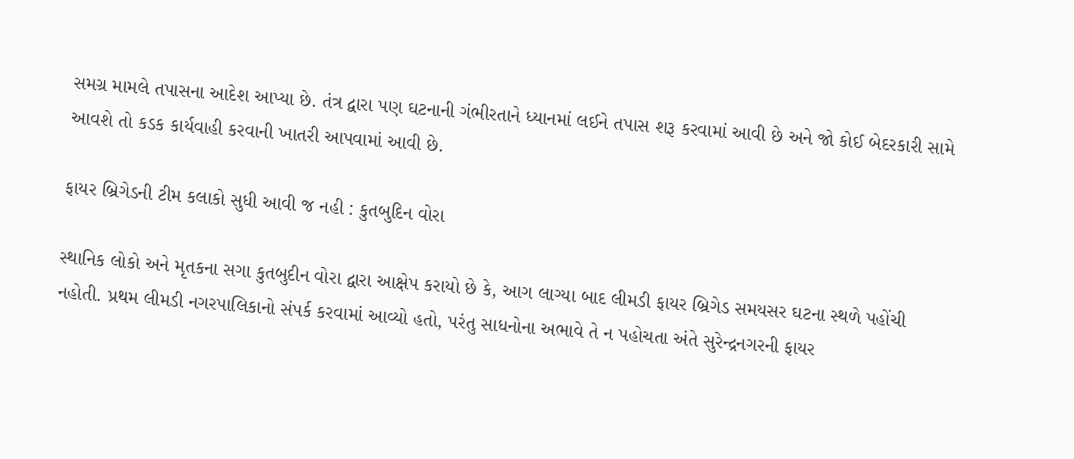સમગ્ર મામલે તપાસના આદેશ આપ્યા છે. તંત્ર દ્વારા પણ ઘટનાની ગંભીરતાને ધ્યાનમાં લઈને તપાસ શરૂ કરવામાં આવી છે અને જો કોઈ બેદરકારી સામે આવશે તો કડક કાર્યવાહી કરવાની ખાતરી આપવામાં આવી છે.

ફાયર બ્રિગેડની ટીમ કલાકો સુધી આવી જ નહી : કુતબુદિન વોરા

સ્થાનિક લોકો અને મૃતકના સગા કુતબુદીન વોરા દ્વારા આક્ષેપ કરાયો છે કે, આગ લાગ્યા બાદ લીમડી ફાયર બ્રિગેડ સમયસર ઘટના સ્થળે પહોંચી નહોતી. પ્રથમ લીમડી નગરપાલિકાનો સંપર્ક કરવામાં આવ્યો હતો, પરંતુ સાધનોના અભાવે તે ન પહોચતા અંતે સુરેન્દ્રનગરની ફાયર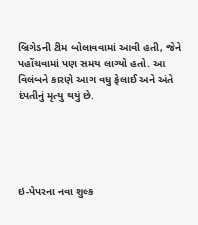બ્રિગેડની ટીમ બોલાવવામાં આવી હતી, જેને પહોંચવામાં પણ સમય લાગ્યો હતો. આ વિલંબને કારણે આગ વધુ ફેલાઈ અને અંતે દંપતીનું મૃત્યુ થયું છે.





ઇ-પેપરના નવા શુલ્ક